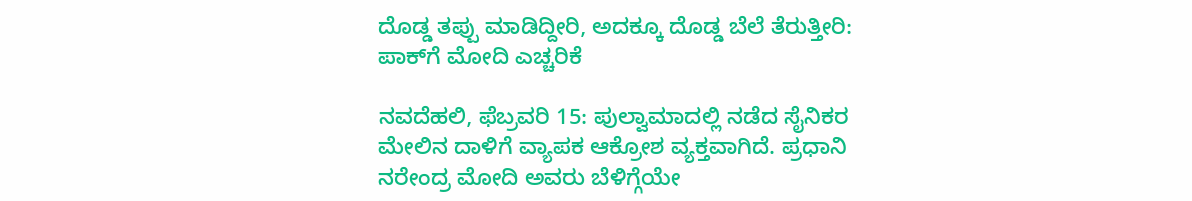ದೊಡ್ಡ ತಪ್ಪು ಮಾಡಿದ್ದೀರಿ, ಅದಕ್ಕೂ ದೊಡ್ಡ ಬೆಲೆ ತೆರುತ್ತೀರಿ: ಪಾಕ್‌ಗೆ ಮೋದಿ ಎಚ್ಚರಿಕೆ

ನವದೆಹಲಿ, ಫೆಬ್ರವರಿ 15: ಪುಲ್ವಾಮಾದಲ್ಲಿ ನಡೆದ ಸೈನಿಕರ ಮೇಲಿನ ದಾಳಿಗೆ ವ್ಯಾಪಕ ಆಕ್ರೋಶ ವ್ಯಕ್ತವಾಗಿದೆ. ಪ್ರಧಾನಿ ನರೇಂದ್ರ ಮೋದಿ ಅವರು ಬೆಳಿಗ್ಗೆಯೇ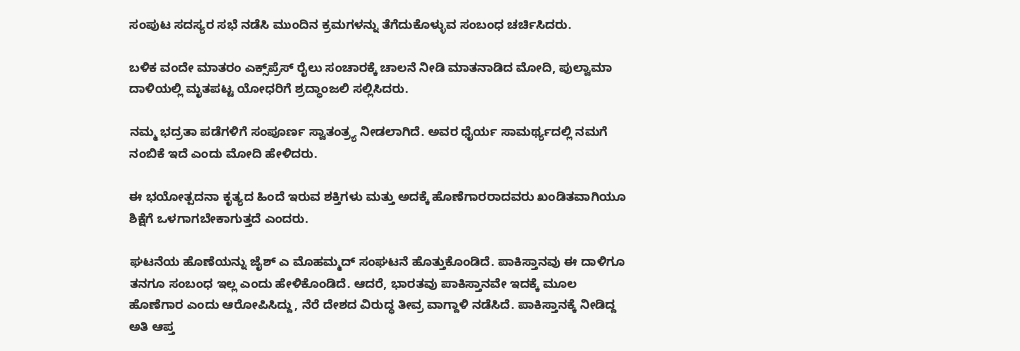ಸಂಪುಟ ಸದಸ್ಯರ ಸಭೆ ನಡೆಸಿ ಮುಂದಿನ ಕ್ರಮಗಳನ್ನು ತೆಗೆದುಕೊಳ್ಳುವ ಸಂಬಂಧ ಚರ್ಚಿಸಿದರು.

ಬಳಿಕ ವಂದೇ ಮಾತರಂ ಎಕ್ಸ್‌ಪ್ರೆಸ್ ರೈಲು ಸಂಚಾರಕ್ಕೆ ಚಾಲನೆ ನೀಡಿ ಮಾತನಾಡಿದ ಮೋದಿ, ಪುಲ್ವಾಮಾ ದಾಳಿಯಲ್ಲಿ ಮೃತಪಟ್ಟ ಯೋಧರಿಗೆ ಶ್ರದ್ಧಾಂಜಲಿ ಸಲ್ಲಿಸಿದರು.

ನಮ್ಮ ಭದ್ರತಾ ಪಡೆಗಳಿಗೆ ಸಂಪೂರ್ಣ ಸ್ವಾತಂತ್ರ್ಯ ನೀಡಲಾಗಿದೆ. ಅವರ ಧೈರ್ಯ ಸಾಮರ್ಥ್ಯದಲ್ಲಿ ನಮಗೆ ನಂಬಿಕೆ ಇದೆ ಎಂದು ಮೋದಿ ಹೇಳಿದರು.

ಈ ಭಯೋತ್ಪದನಾ ಕೃತ್ಯದ ಹಿಂದೆ ಇರುವ ಶಕ್ತಿಗಳು ಮತ್ತು ಅದಕ್ಕೆ ಹೊಣೆಗಾರರಾದವರು ಖಂಡಿತವಾಗಿಯೂ ಶಿಕ್ಷೆಗೆ ಒಳಗಾಗಬೇಕಾಗುತ್ತದೆ ಎಂದರು.

ಘಟನೆಯ ಹೊಣೆಯನ್ನು ಜೈಶ್ ಎ ಮೊಹಮ್ಮದ್ ಸಂಘಟನೆ ಹೊತ್ತುಕೊಂಡಿದೆ. ಪಾಕಿಸ್ತಾನವು ಈ ದಾಳಿಗೂ ತನಗೂ ಸಂಬಂಧ ಇಲ್ಲ ಎಂದು ಹೇಳಿಕೊಂಡಿದೆ. ಆದರೆ, ಭಾರತವು ಪಾಕಿಸ್ತಾನವೇ ಇದಕ್ಕೆ ಮೂಲ ಹೊಣೆಗಾರ ಎಂದು ಆರೋಪಿಸಿದ್ದು, ನೆರೆ ದೇಶದ ವಿರುದ್ಧ ತೀವ್ರ ವಾಗ್ದಾಳಿ ನಡೆಸಿದೆ. ಪಾಕಿಸ್ತಾನಕ್ಕೆ ನೀಡಿದ್ದ ಅತಿ ಆಪ್ತ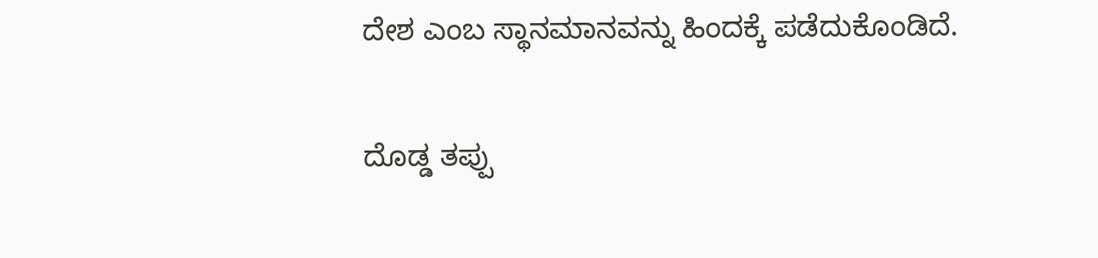ದೇಶ ಎಂಬ ಸ್ಥಾನಮಾನವನ್ನು ಹಿಂದಕ್ಕೆ ಪಡೆದುಕೊಂಡಿದೆ.

ದೊಡ್ಡ ತಪ್ಪು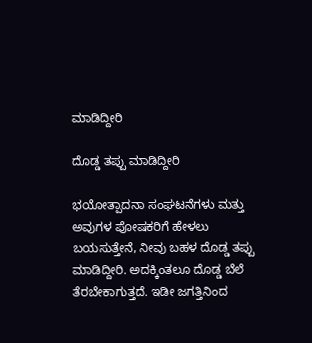ಮಾಡಿದ್ದೀರಿ

ದೊಡ್ಡ ತಪ್ಪು ಮಾಡಿದ್ದೀರಿ

ಭಯೋತ್ಪಾದನಾ ಸಂಘಟನೆಗಳು ಮತ್ತು ಅವುಗಳ ಪೋಷಕರಿಗೆ ಹೇಳಲು ಬಯಸುತ್ತೇನೆ, ನೀವು ಬಹಳ ದೊಡ್ಡ ತಪ್ಪು ಮಾಡಿದ್ದೀರಿ. ಅದಕ್ಕಿಂತಲೂ ದೊಡ್ಡ ಬೆಲೆ ತೆರಬೇಕಾಗುತ್ತದೆ. ಇಡೀ ಜಗತ್ತಿನಿಂದ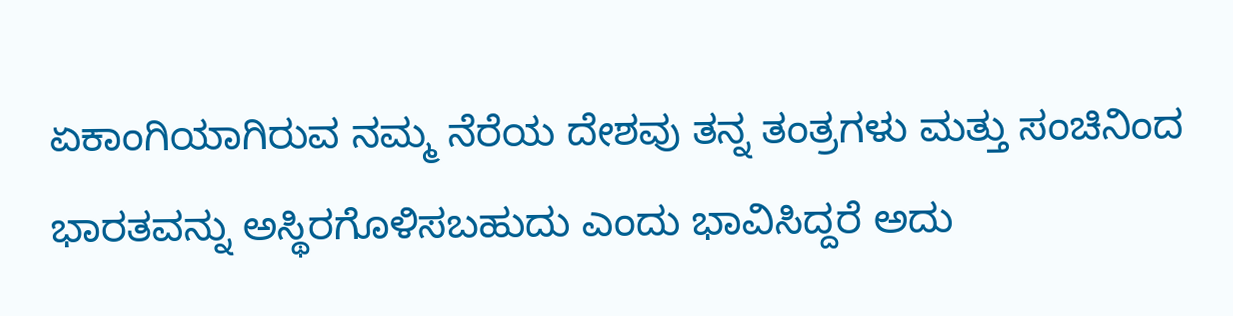ಏಕಾಂಗಿಯಾಗಿರುವ ನಮ್ಮ ನೆರೆಯ ದೇಶವು ತನ್ನ ತಂತ್ರಗಳು ಮತ್ತು ಸಂಚಿನಿಂದ ಭಾರತವನ್ನು ಅಸ್ಥಿರಗೊಳಿಸಬಹುದು ಎಂದು ಭಾವಿಸಿದ್ದರೆ ಅದು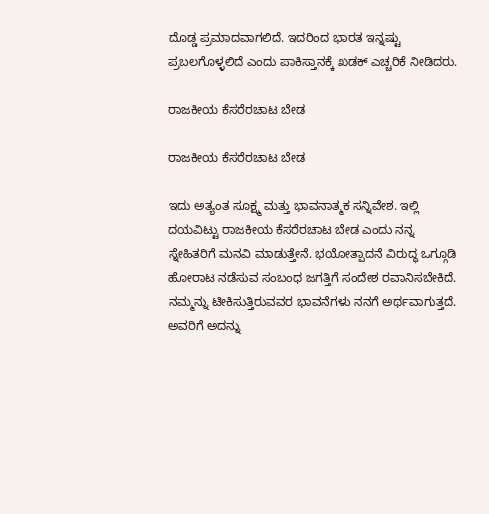ದೊಡ್ಡ ಪ್ರಮಾದವಾಗಲಿದೆ. ಇದರಿಂದ ಭಾರತ ಇನ್ನಷ್ಟು ಪ್ರಬಲಗೊಳ್ಳಲಿದೆ ಎಂದು ಪಾಕಿಸ್ತಾನಕ್ಕೆ ಖಡಕ್ ಎಚ್ಚರಿಕೆ ನೀಡಿದರು.

ರಾಜಕೀಯ ಕೆಸರೆರಚಾಟ ಬೇಡ

ರಾಜಕೀಯ ಕೆಸರೆರಚಾಟ ಬೇಡ

ಇದು ಅತ್ಯಂತ ಸೂಕ್ಷ್ಮ ಮತ್ತು ಭಾವನಾತ್ಮಕ ಸನ್ನಿವೇಶ. ಇಲ್ಲಿ ದಯವಿಟ್ಟು ರಾಜಕೀಯ ಕೆಸರೆರಚಾಟ ಬೇಡ ಎಂದು ನನ್ನ ಸ್ನೇಹಿತರಿಗೆ ಮನವಿ ಮಾಡುತ್ತೇನೆ. ಭಯೋತ್ಪಾದನೆ ವಿರುದ್ಧ ಒಗ್ಗೂಡಿ ಹೋರಾಟ ನಡೆಸುವ ಸಂಬಂಧ ಜಗತ್ತಿಗೆ ಸಂದೇಶ ರವಾನಿಸಬೇಕಿದೆ. ನಮ್ಮನ್ನು ಟೀಕಿಸುತ್ತಿರುವವರ ಭಾವನೆಗಳು ನನಗೆ ಅರ್ಥವಾಗುತ್ತದೆ. ಅವರಿಗೆ ಅದನ್ನು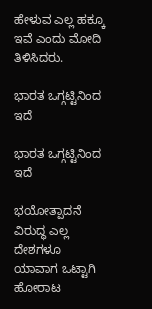ಹೇಳುವ ಎಲ್ಲ ಹಕ್ಕೂ ಇವೆ ಎಂದು ಮೋದಿ ತಿಳಿಸಿದರು.

ಭಾರತ ಒಗ್ಗಟ್ಟಿನಿಂದ ಇದೆ

ಭಾರತ ಒಗ್ಗಟ್ಟಿನಿಂದ ಇದೆ

ಭಯೋತ್ಪಾದನೆ ವಿರುದ್ಧ ಎಲ್ಲ ದೇಶಗಳೂ ಯಾವಾಗ ಒಟ್ಟಾಗಿ ಹೋರಾಟ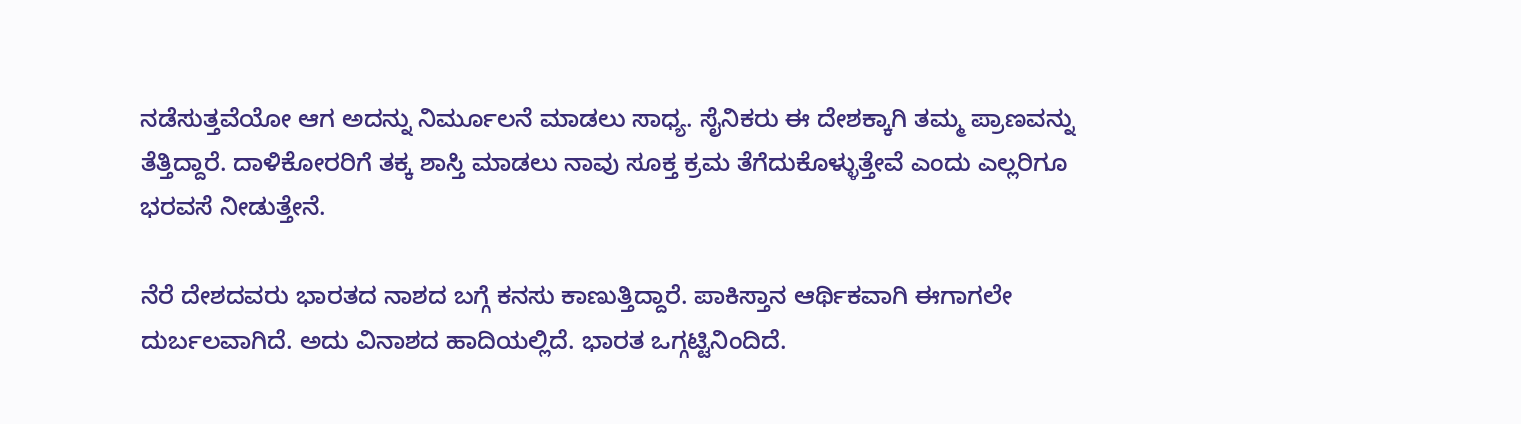ನಡೆಸುತ್ತವೆಯೋ ಆಗ ಅದನ್ನು ನಿರ್ಮೂಲನೆ ಮಾಡಲು ಸಾಧ್ಯ. ಸೈನಿಕರು ಈ ದೇಶಕ್ಕಾಗಿ ತಮ್ಮ ಪ್ರಾಣವನ್ನು ತೆತ್ತಿದ್ದಾರೆ. ದಾಳಿಕೋರರಿಗೆ ತಕ್ಕ ಶಾಸ್ತಿ ಮಾಡಲು ನಾವು ಸೂಕ್ತ ಕ್ರಮ ತೆಗೆದುಕೊಳ್ಳುತ್ತೇವೆ ಎಂದು ಎಲ್ಲರಿಗೂ ಭರವಸೆ ನೀಡುತ್ತೇನೆ.

ನೆರೆ ದೇಶದವರು ಭಾರತದ ನಾಶದ ಬಗ್ಗೆ ಕನಸು ಕಾಣುತ್ತಿದ್ದಾರೆ. ಪಾಕಿಸ್ತಾನ ಆರ್ಥಿಕವಾಗಿ ಈಗಾಗಲೇ ದುರ್ಬಲವಾಗಿದೆ. ಅದು ವಿನಾಶದ ಹಾದಿಯಲ್ಲಿದೆ. ಭಾರತ ಒಗ್ಗಟ್ಟಿನಿಂದಿದೆ.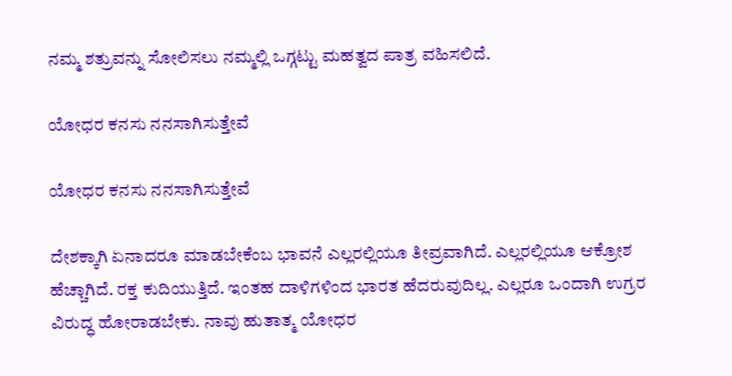ನಮ್ಮ ಶತ್ರುವನ್ನು ಸೋಲಿಸಲು ನಮ್ಮಲ್ಲಿ ಒಗ್ಗಟ್ಟು ಮಹತ್ವದ ಪಾತ್ರ ವಹಿಸಲಿದೆ.

ಯೋಧರ ಕನಸು ನನಸಾಗಿಸುತ್ತೇವೆ

ಯೋಧರ ಕನಸು ನನಸಾಗಿಸುತ್ತೇವೆ

ದೇಶಕ್ಕಾಗಿ ಏನಾದರೂ ಮಾಡಬೇಕೆಂಬ ಭಾವನೆ ಎಲ್ಲರಲ್ಲಿಯೂ ತೀವ್ರವಾಗಿದೆ. ಎಲ್ಲರಲ್ಲಿಯೂ ಆಕ್ರೋಶ ಹೆಚ್ಚಾಗಿದೆ. ರಕ್ತ ಕುದಿಯುತ್ತಿದೆ. ಇಂತಹ ದಾಳಿಗಳಿಂದ ಭಾರತ ಹೆದರುವುದಿಲ್ಲ. ಎಲ್ಲರೂ ಒಂದಾಗಿ ಉಗ್ರರ ವಿರುದ್ಧ ಹೋರಾಡಬೇಕು. ನಾವು ಹುತಾತ್ಮ ಯೋಧರ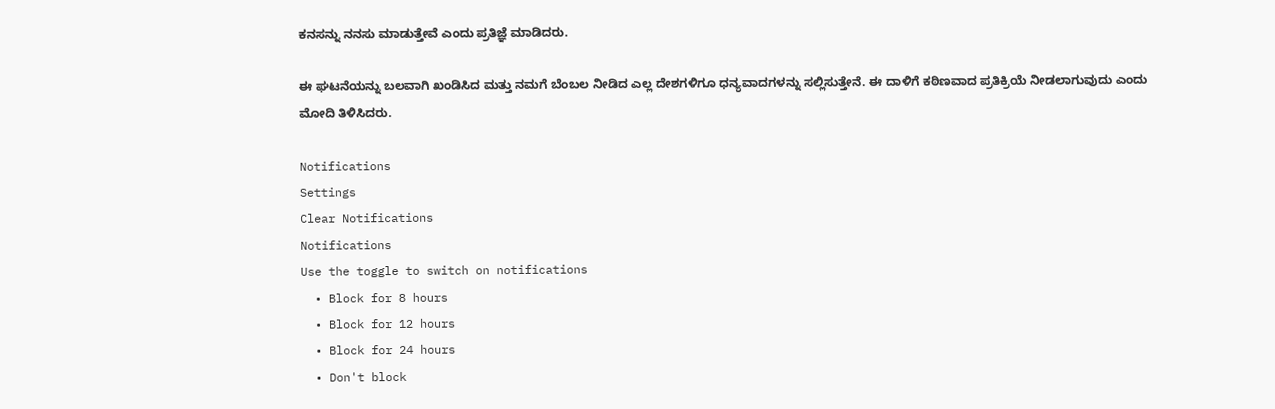ಕನಸನ್ನು ನನಸು ಮಾಡುತ್ತೇವೆ ಎಂದು ಪ್ರತಿಜ್ಞೆ ಮಾಡಿದರು.

ಈ ಘಟನೆಯನ್ನು ಬಲವಾಗಿ ಖಂಡಿಸಿದ ಮತ್ತು ನಮಗೆ ಬೆಂಬಲ ನೀಡಿದ ಎಲ್ಲ ದೇಶಗಳಿಗೂ ಧನ್ಯವಾದಗಳನ್ನು ಸಲ್ಲಿಸುತ್ತೇನೆ. ಈ ದಾಳಿಗೆ ಕಠಿಣವಾದ ಪ್ರತಿಕ್ರಿಯೆ ನೀಡಲಾಗುವುದು ಎಂದು ಮೋದಿ ತಿಳಿಸಿದರು.

Notifications
Settings
Clear Notifications
Notifications
Use the toggle to switch on notifications
  • Block for 8 hours
  • Block for 12 hours
  • Block for 24 hours
  • Don't block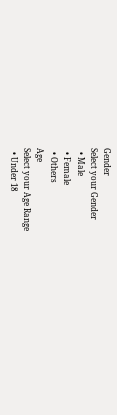Gender
Select your Gender
  • Male
  • Female
  • Others
Age
Select your Age Range
  • Under 18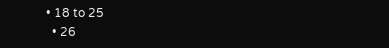• 18 to 25
  • 26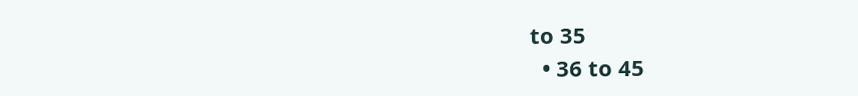to 35
  • 36 to 45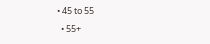• 45 to 55
  • 55+